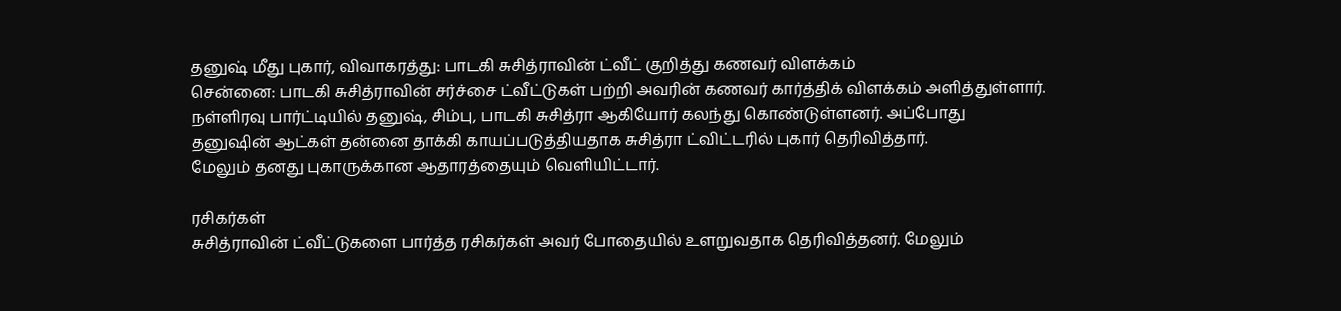தனுஷ் மீது புகார், விவாகரத்து: பாடகி சுசித்ராவின் ட்வீட் குறித்து கணவர் விளக்கம்
சென்னை: பாடகி சுசித்ராவின் சர்ச்சை ட்வீட்டுகள் பற்றி அவரின் கணவர் கார்த்திக் விளக்கம் அளித்துள்ளார்.
நள்ளிரவு பார்ட்டியில் தனுஷ், சிம்பு, பாடகி சுசித்ரா ஆகியோர் கலந்து கொண்டுள்ளனர். அப்போது தனுஷின் ஆட்கள் தன்னை தாக்கி காயப்படுத்தியதாக சுசித்ரா ட்விட்டரில் புகார் தெரிவித்தார்.
மேலும் தனது புகாருக்கான ஆதாரத்தையும் வெளியிட்டார்.

ரசிகர்கள்
சுசித்ராவின் ட்வீட்டுகளை பார்த்த ரசிகர்கள் அவர் போதையில் உளறுவதாக தெரிவித்தனர். மேலும்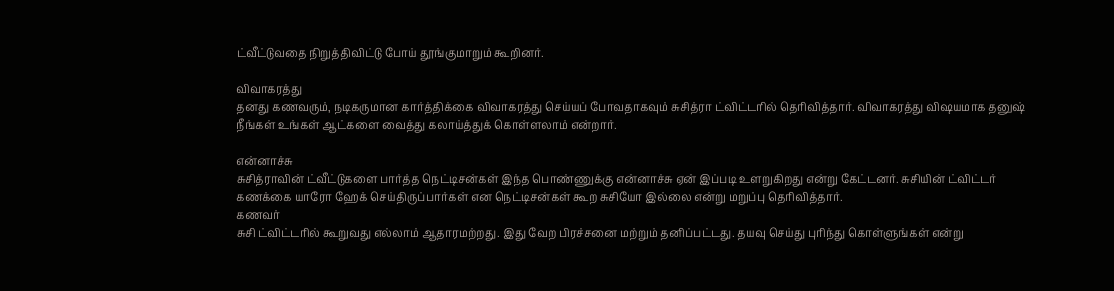ட்வீட்டுவதை நிறுத்திவிட்டு போய் தூங்குமாறும் கூறினர்.

விவாகரத்து
தனது கணவரும், நடிகருமான கார்த்திக்கை விவாகரத்து செய்யப் போவதாகவும் சுசித்ரா ட்விட்டரில் தெரிவித்தார். விவாகரத்து விஷயமாக தனுஷ் நீங்கள் உங்கள் ஆட்களை வைத்து கலாய்த்துக் கொள்ளலாம் என்றார்.

என்னாச்சு
சுசித்ராவின் ட்வீட்டுகளை பார்த்த நெட்டிசன்கள் இந்த பொண்ணுக்கு என்னாச்சு ஏன் இப்படி உளறுகிறது என்று கேட்டனர். சுசியின் ட்விட்டர் கணக்கை யாரோ ஹேக் செய்திருப்பார்கள் என நெட்டிசன்கள் கூற சுசியோ இல்லை என்று மறுப்பு தெரிவித்தார்.
கணவர்
சுசி ட்விட்டரில் கூறுவது எல்லாம் ஆதாரமற்றது. இது வேற பிரச்சனை மற்றும் தனிப்பட்டது. தயவு செய்து புரிந்து கொள்ளுங்கள் என்று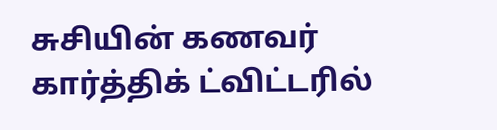சுசியின் கணவர் கார்த்திக் ட்விட்டரில்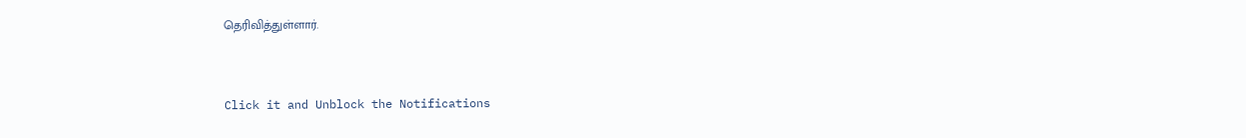தெரிவித்துள்ளார்.


Click it and Unblock the Notifications